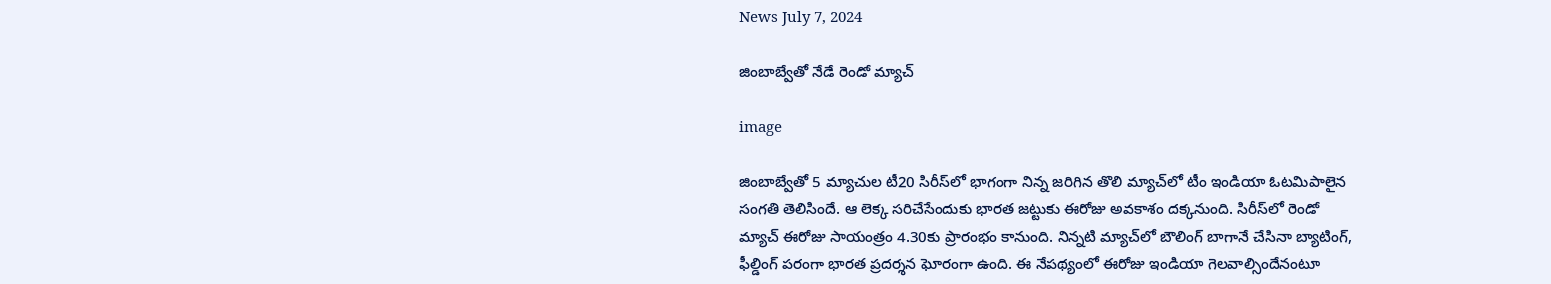News July 7, 2024

జింబాబ్వేతో నేడే రెండో మ్యాచ్

image

జింబాబ్వేతో 5 మ్యాచుల టీ20 సిరీస్‌లో భాగంగా నిన్న జరిగిన తొలి మ్యాచ్‌లో టీం ఇండియా ఓటమిపాలైన సంగతి తెలిసిందే. ఆ లెక్క సరిచేసేందుకు భారత జట్టుకు ఈరోజు అవకాశం దక్కనుంది. సిరీస్‌లో రెండో మ్యాచ్ ఈరోజు సాయంత్రం 4.30కు ప్రారంభం కానుంది. నిన్నటి మ్యాచ్‌లో బౌలింగ్ బాగానే చేసినా బ్యాటింగ్, ఫీల్డింగ్ పరంగా భారత ప్రదర్శన ఘోరంగా ఉంది. ఈ నేపథ్యంలో ఈరోజు ఇండియా గెలవాల్సిందేనంటూ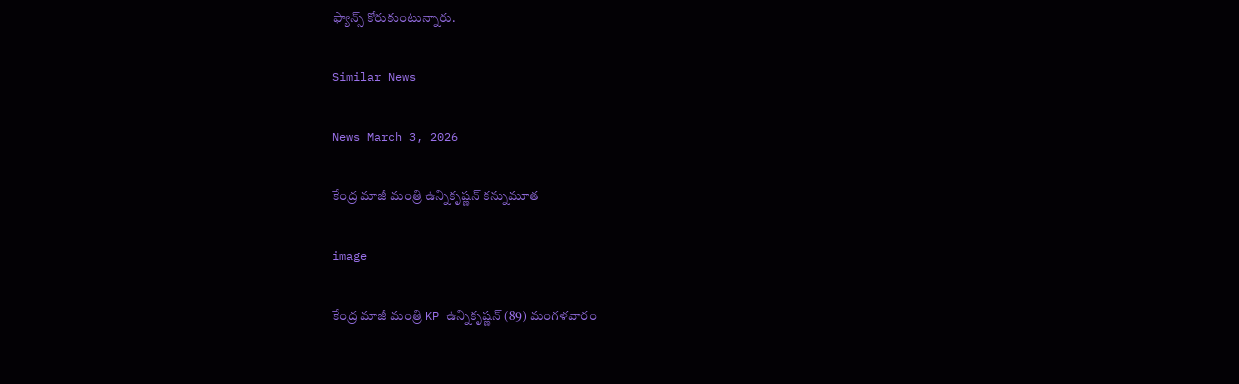ఫ్యాన్స్ కోరుకుంటున్నారు.

Similar News

News March 3, 2026

కేంద్ర మాజీ మంత్రి ఉన్నికృష్ణన్ కన్నుమూత

image

కేంద్ర మాజీ మంత్రి KP ఉన్నికృష్ణన్ (89) మంగళవారం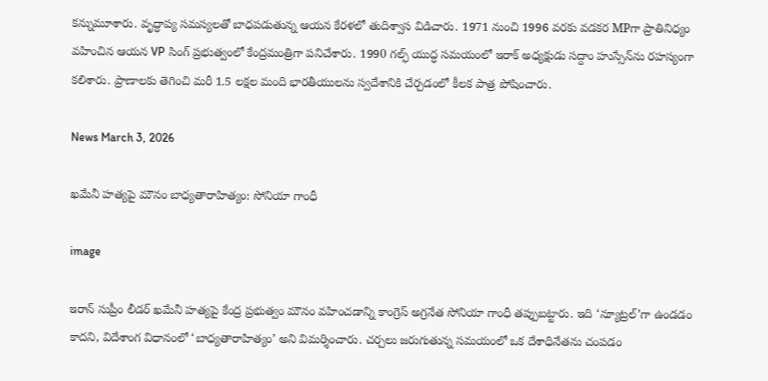కన్నుమూశారు. వృద్ధాప్య సమస్యలతో బాధపడుతున్న ఆయన కేరళలో తుదిశ్వాస విడిచారు. 1971 నుంచి 1996 వరకు వడకర MPగా ప్రాతినిధ్యం వహించిన ఆయన VP సింగ్ ప్రభుత్వంలో కేంద్రమంత్రిగా పనిచేశారు. 1990 గల్ఫ్ యుద్ధ సమయంలో ఇరాక్ అధ్యక్షుడు సద్దాం హుస్సేన్‌ను రహస్యంగా కలిశారు. ప్రాణాలకు తెగించి మరీ 1.5 లక్షల మంది భారతీయులను స్వదేశానికి చేర్చడంలో కీలక పాత్ర పోషించారు.

News March 3, 2026

ఖమేనీ హత్యపై మౌనం బాధ్యతారాహిత్యం: సోనియా గాంధీ

image

ఇరాన్ సుప్రీం లీడర్ ఖమేనీ హత్యపై కేంద్ర ప్రభుత్వం మౌనం వహించడాన్ని కాంగ్రెస్ అగ్రనేత సోనియా గాంధీ తప్పుబట్టారు. ఇది ‘న్యూట్రల్‌’గా ఉండడం కాదని, విదేశాంగ విధానంలో ‘బాధ్యతారాహిత్యం’ అని విమర్శించారు. చర్చలు జరుగుతున్న సమయంలో ఒక దేశాధినేతను చంపడం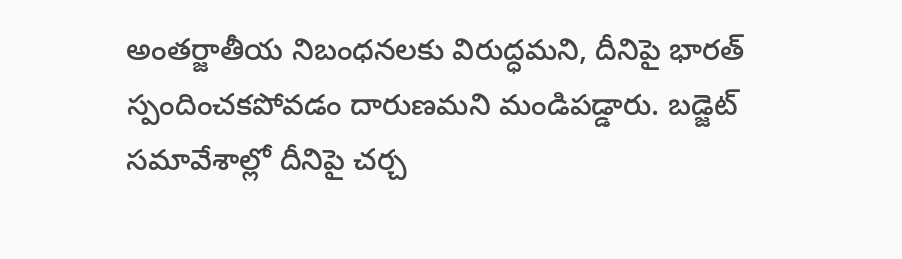అంతర్జాతీయ నిబంధనలకు విరుద్ధమని, దీనిపై భారత్ స్పందించకపోవడం దారుణమని మండిపడ్డారు. బడ్జెట్ సమావేశాల్లో దీనిపై చర్చ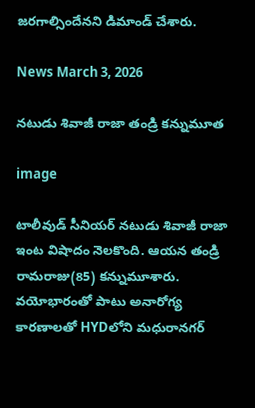జరగాల్సిందేనని డిమాండ్ చేశారు.

News March 3, 2026

నటుడు శివాజీ రాజా తండ్రి కన్నుమూత

image

టాలీవుడ్ సీనియర్ నటుడు శివాజీ రాజా ఇంట విషాదం నెలకొంది. ఆయన తండ్రి రామరాజు(85) కన్నుమూశారు. వయోభారంతో పాటు అనారోగ్య కారణాలతో HYDలోని మధురానగర్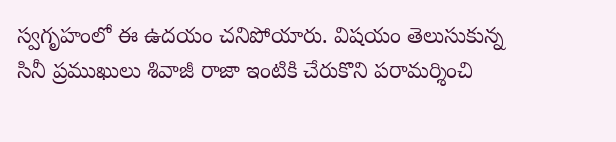స్వగృహంలో ఈ ఉదయం చనిపోయారు. విషయం తెలుసుకున్న సినీ ప్రముఖులు శివాజీ రాజా ఇంటికి చేరుకొని పరామర్శించి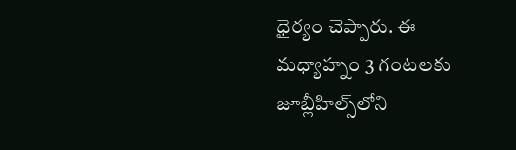ధైర్యం చెప్పారు. ఈ మధ్యాహ్నం 3 గంటలకు జూబ్లీహిల్స్‌లోని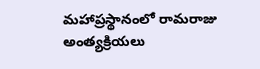మహాప్రస్థానంలో రామరాజు అంత్యక్రియలు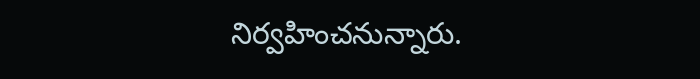నిర్వహించనున్నారు.